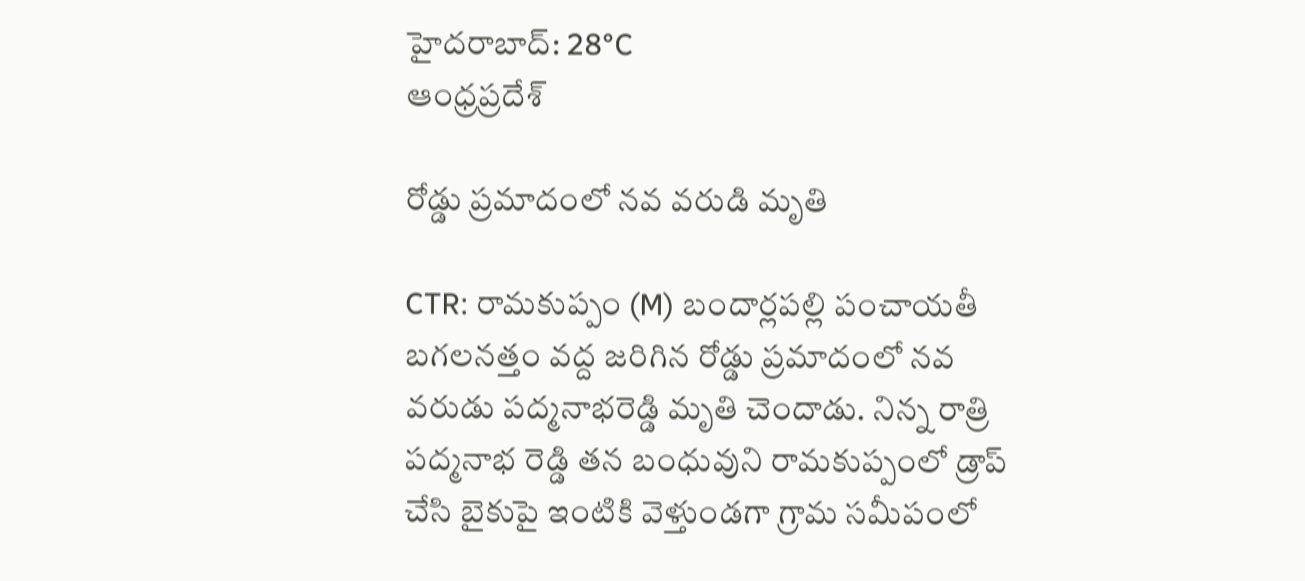హైదరాబాద్: 28°C
ఆంధ్రప్రదేశ్

రోడ్డు ప్రమాదంలో నవ వరుడి మృతి

CTR: రామకుప్పం (M) బందార్లపల్లి పంచాయతీ బగలనత్తం వద్ద జరిగిన రోడ్డు ప్రమాదంలో నవ వరుడు పద్మనాభరెడ్డి మృతి చెందాడు. నిన్న రాత్రి పద్మనాభ రెడ్డి తన బంధువుని రామకుప్పంలో డ్రాప్ చేసి బైకుపై ఇంటికి వెళ్తుండగా గ్రామ సమీపంలో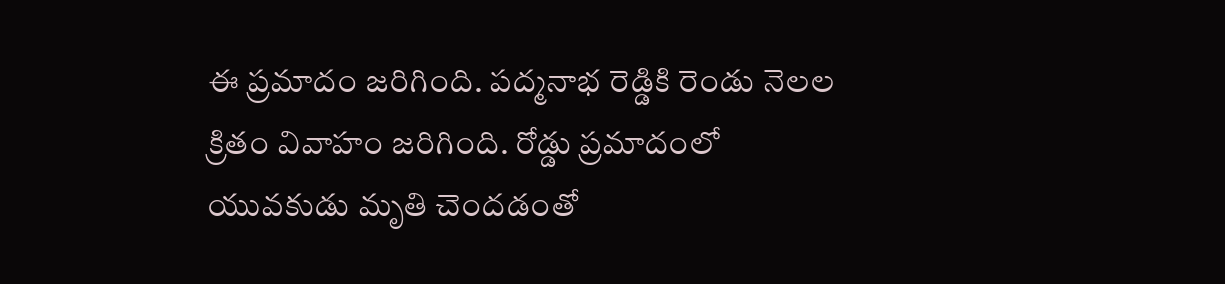ఈ ప్రమాదం జరిగింది. పద్మనాభ రెడ్డికి రెండు నెలల క్రితం వివాహం జరిగింది. రోడ్డు ప్రమాదంలో యువకుడు మృతి చెందడంతో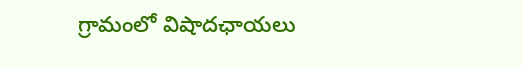గ్రామంలో విషాదఛాయలు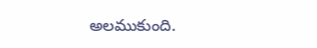అలముకుంది.